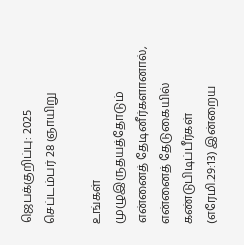ஜெபக்குறிப்பு: 2025 செப்டம்பர் 28 ஞாயிறு

உங்கள் முழுஇருதயத்தோடும் என்னைத் தேடினீர்களானால், என்னைத் தேடுகையில் கண்டுபிடிப்பீர்கள் (எரேமி.29:13) இன்றைய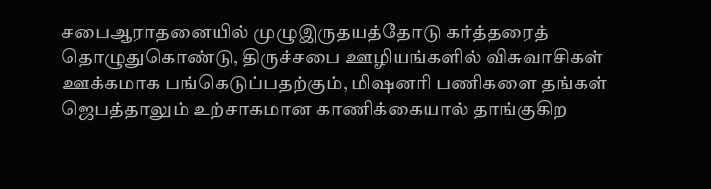சபைஆராதனையில் முழுஇருதயத்தோடு கர்த்தரைத் தொழுதுகொண்டு, திருச்சபை ஊழியங்களில் விசுவாசிகள் ஊக்கமாக பங்கெடுப்பதற்கும், மிஷனரி பணிகளை தங்கள் ஜெபத்தாலும் உற்சாகமான காணிக்கையால் தாங்குகிற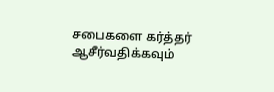சபைகளை கர்த்தர் ஆசீர்வதிக்கவும்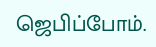ஜெபிப்போம்.